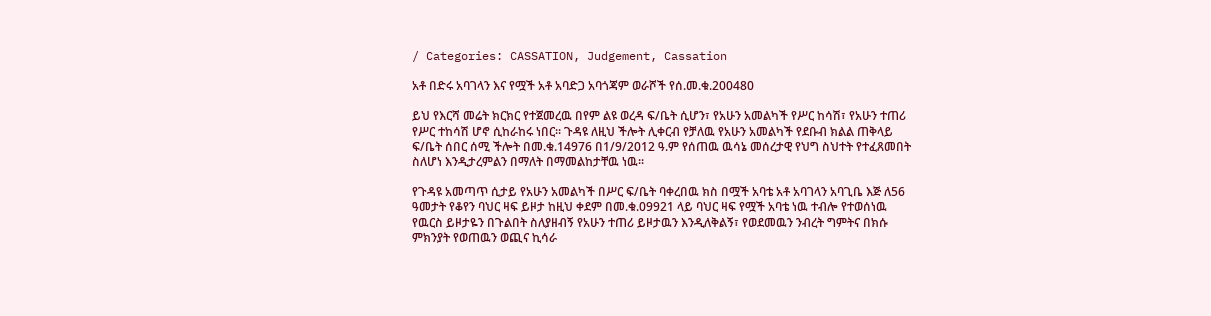/ Categories: CASSATION, Judgement, Cassation

አቶ በድሩ አባገላን እና የሟች አቶ አባድጋ አባጎጃም ወራሾች የሰ.መ.ቁ.200480

ይህ የእርሻ መሬት ክርክር የተጀመረዉ በየም ልዩ ወረዳ ፍ/ቤት ሲሆን፣ የአሁን አመልካች የሥር ከሳሽ፣ የአሁን ተጠሪ የሥር ተከሳሽ ሆኖ ሲከራከሩ ነበር። ጉዳዩ ለዚህ ችሎት ሊቀርብ የቻለዉ የአሁን አመልካች የደቡብ ክልል ጠቅላይ ፍ/ቤት ሰበር ሰሚ ችሎት በመ.ቁ.14976 በ1/9/2012 ዓ.ም የሰጠዉ ዉሳኔ መሰረታዊ የህግ ስህተት የተፈጸመበት ስለሆነ እንዲታረምልን በማለት በማመልከታቸዉ ነዉ።

የጉዳዩ አመጣጥ ሲታይ የአሁን አመልካች በሥር ፍ/ቤት ባቀረበዉ ክስ በሟች አባቴ አቶ አባገላን አባጊቤ እጅ ለ56 ዓመታት የቆየን ባህር ዛፍ ይዞታ ከዚህ ቀደም በመ.ቁ.09921 ላይ ባህር ዛፍ የሟች አባቴ ነዉ ተብሎ የተወሰነዉ የዉርስ ይዞታዬን በጉልበት ስለያዘብኝ የአሁን ተጠሪ ይዞታዉን እንዲለቅልኝ፣ የወደመዉን ንብረት ግምትና በክሱ ምክንያት የወጠዉን ወጪና ኪሳራ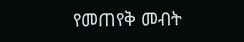የመጠየቅ መብት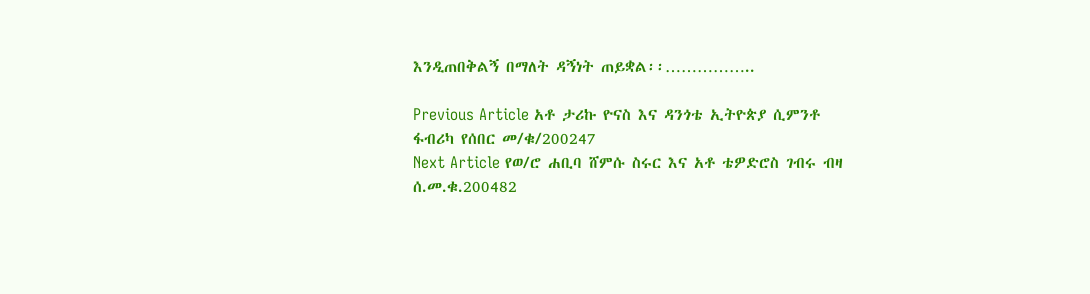እንዲጠበቅልኝ በማለት ዳኝነት ጠይቋል፡፡……………..

Previous Article አቶ ታሪኩ ዮናስ እና ዳንጎቴ ኢትዮጵያ ሲምንቶ ፋብሪካ የሰበር መ/ቁ/200247
Next Article የወ/ሮ ሐቢባ ሸምሱ ስሩር እና አቶ ቴዎድሮስ ገብሩ ብዛ ሰ.መ.ቁ.200482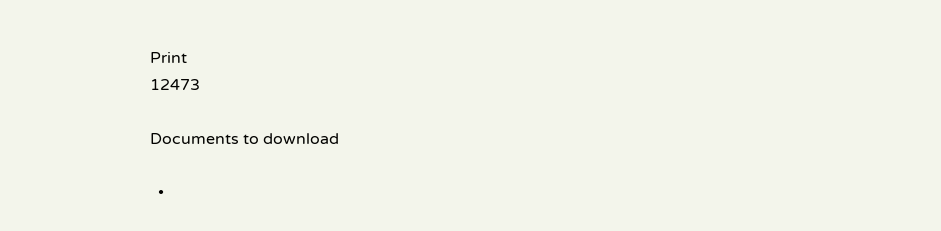Print
12473

Documents to download

  •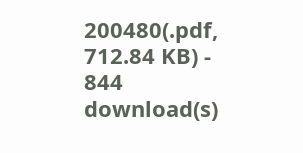200480(.pdf, 712.84 KB) - 844 download(s)